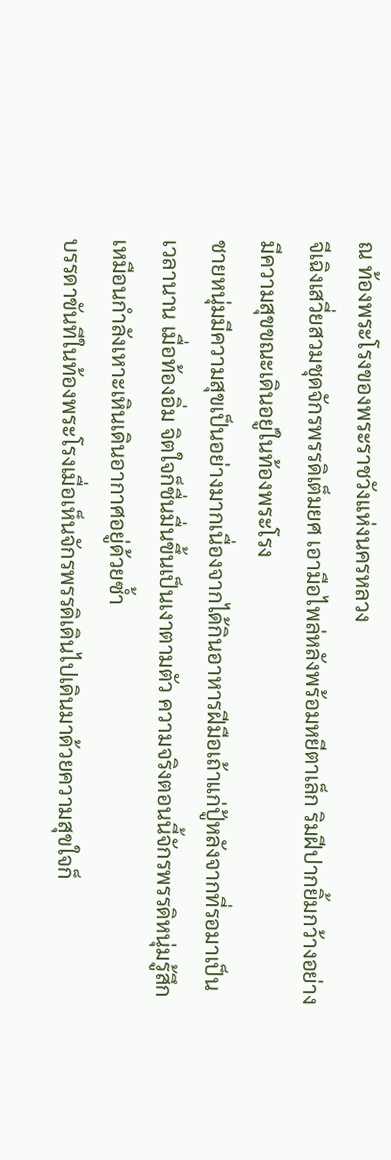ณ ท้องพระโรงของพระราชวังแห่งนครหลวง
จีเฉิงเสวี่ยสวมชุดจักรพรรดิเต็มยศ เอามือไพล่หลังพร้อมหยีตาเล็ก ริมฝีปากยิ้มกว้างอย่างมีความสุขขณะเดินอยู่ในท้องพระโรง
ชายหนุ่มมีความสุขเป็นอย่างมากเนื่องจากได้กินอาหารฝีมือเถ้าแก่ปู้หลังจากที่รอมาเป็นเวลานาน เมื่อท้องอิ่ม จิตใจก็ชื่นมื่นขึ้นเป็นเงาตามตัว ความจริงตอนนี้จักรพรรดิหนุ่มรู้สึกเหมือนกำลังเหาะเหินเดินอากาศอยู่ด้วยซ้ำ
บรรดาขันทีในท้องพระโรงเมื่อเห็นจักรพรรดิเดินไปเดินมาด้วยความสุขใจก็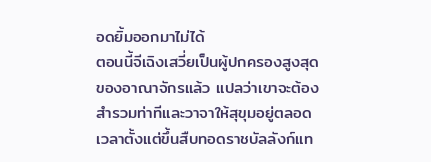อดยิ้มออกมาไม่ได้
ตอนนี้จีเฉิงเสวี่ยเป็นผู้ปกครองสูงสุดของอาณาจักรแล้ว แปลว่าเขาจะต้องสำรวมท่าทีและวาจาให้สุขุมอยู่ตลอดเวลาตั้งแต่ขึ้นสืบทอดราชบัลลังก์แท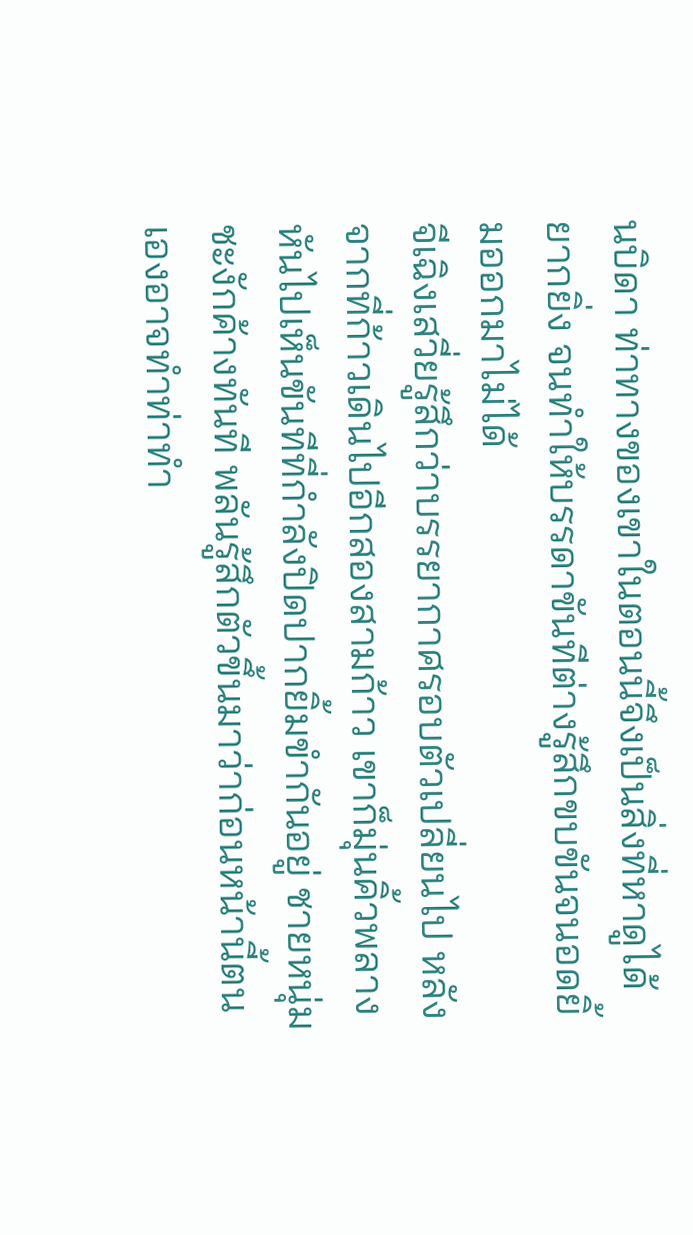นบิดา ท่าทางของเขาในตอนนี้จึงเป็นสิ่งที่หาดูได้ยากยิ่ง จนทำให้บรรดาขันทีต่างรู้สึกขบขันจนอดยิ้มออกมาไม่ได้
จีเฉิงเสวี่ยรู้สึกว่าบรรยากาศรอบตัวเปลี่ยนไป หลังจากที่ก้าวเดินไปอีกสองสามก้าว เขาก็มุ่นคิ้วพลางหันไปเห็นขันทีที่กำลังปิดปากยิ้มขำกันอยู่ ชายหนุ่มชะงักค้างทันที พลันรู้สึกตัวขึ้นมาว่าก่อนหน้านี้ตนเองอาจทำท่าทำ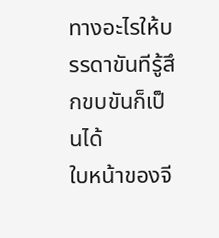ทางอะไรให้บรรดาขันทีรู้สึกขบขันก็เป็นได้
ใบหน้าของจี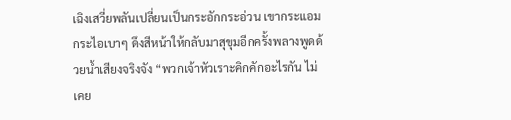เฉิงเสวี่ยพลันเปลี่ยนเป็นกระอักกระอ่วน เขากระแอมกระไอเบาๆ ดึงสีหน้าให้กลับมาสุขุมอีกครั้งพลางพูดด้วยน้ำเสียงจริงจัง “พวกเจ้าหัวเราะคิกคักอะไรกัน ไม่เคย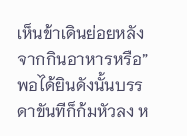เห็นข้าเดินย่อยหลังจากกินอาหารหรือ”
พอได้ยินดังนั้นบรรดาขันทีก็ก้มหัวลง ห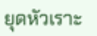ยุดหัวเราะ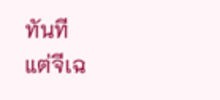ทันที
แต่จีเฉ